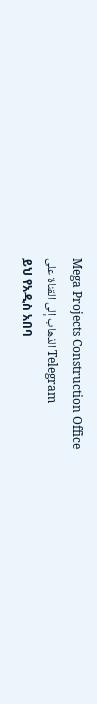Mega Projects Construction Office
الذهاب إلى القناة على Telegram
ይህ የአዲስ አበባ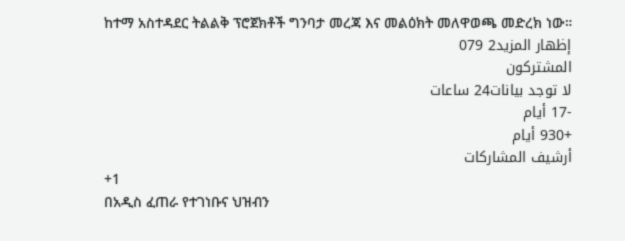ከተማ አስተዳደር ትልልቅ ፕሮጀክቶች ግንባታ መረጃ እና መልዕክት መለዋወጫ መድረክ ነው።
إظهار المزيد2 079
المشتركون
لا توجد بيانات24 ساعات
-17 أيام
+930 أيام
أرشيف المشاركات
+1
በአዲስ ፈጠራ የተገነቡና ህዝብን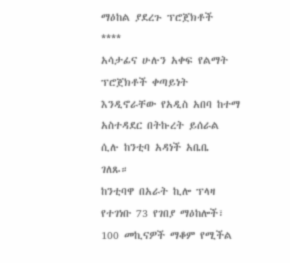ማዕከል ያደረጉ ፕሮጀክቶች
****
አሳታፊና ሁሉን አቀፍ የልማት ፕሮጀክቶች ቀጣይነት እንዲኖራቸው የአዲስ አበባ ከተማ አስተዳደር በትኩረት ይሰራል ሲሉ ከንቲባ አዳነች አቤቤ ገለጹ።
ከንቲባዋ በአራት ኪሎ ፕላዛ የተገነቡ 73 የገበያ ማዕከሎች፣ 100 መኪናዎች ማቆም የሚችል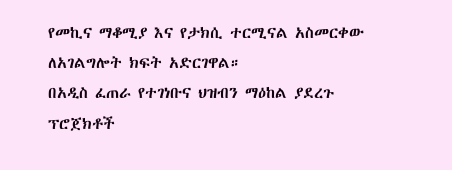የመኪና ማቆሚያ እና የታክሲ ተርሚናል አስመርቀው ለአገልግሎት ክፍት አድርገዋል።
በአዲስ ፈጠራ የተገነቡና ህዝብን ማዕከል ያደረጉ ፕሮጀክቶች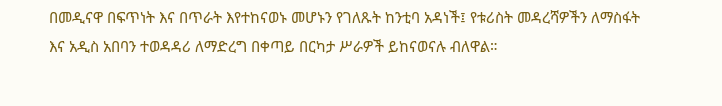በመዲናዋ በፍጥነት እና በጥራት እየተከናወኑ መሆኑን የገለጹት ከንቲባ አዳነች፤ የቱሪስት መዳረሻዎችን ለማስፋት እና አዲስ አበባን ተወዳዳሪ ለማድረግ በቀጣይ በርካታ ሥራዎች ይከናወናሉ ብለዋል።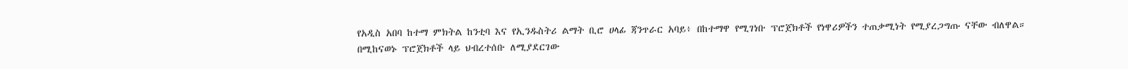የአዲስ አበባ ከተማ ምክትል ከንቲባ እና የኢንዱስትሪ ልማት ቢሮ ሀላፊ ጃንጥራር አባይ፥ በከተማዋ የሚገነቡ ፕሮጀክቶች የነዋሪዎችን ተጠቃሚነት የሚያረጋግጡ ናቸው ብለዋል።
በሚከናወኑ ፕሮጀክቶች ላይ ህብረተሰቡ ለሚያደርገው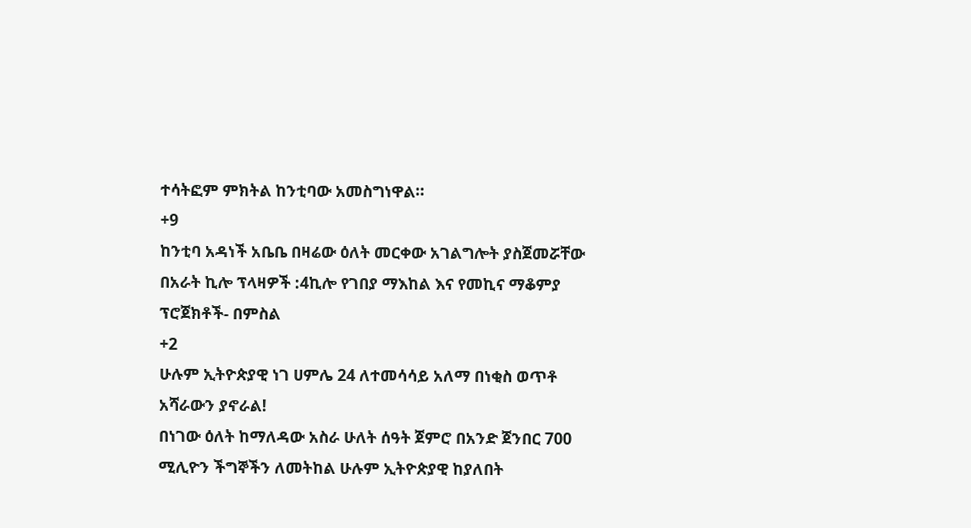ተሳትፎም ምክትል ከንቲባው አመስግነዋል።
+9
ከንቲባ አዳነች አቤቤ በዛሬው ዕለት መርቀው አገልግሎት ያስጀመሯቸው በአራት ኪሎ ፕላዛዎች :4ኪሎ የገበያ ማእከል እና የመኪና ማቆምያ ፕሮጀክቶች- በምስል
+2
ሁሉም ኢትዮጵያዊ ነገ ሀምሌ 24 ለተመሳሳይ አለማ በነቂስ ወጥቶ አሻራውን ያኖራል!
በነገው ዕለት ከማለዳው አስራ ሁለት ሰዓት ጀምሮ በአንድ ጀንበር 700 ሚሊዮን ችግኞችን ለመትከል ሁሉም ኢትዮጵያዊ ከያለበት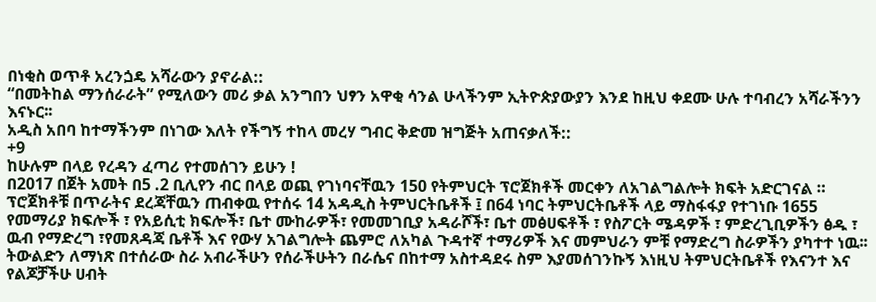በነቂስ ወጥቶ አረንጏዴ አሻራውን ያኖራል::
“በመትከል ማንሰራራት” የሚለውን መሪ ቃል አንግበን ህፃን አዋቂ ሳንል ሁላችንም ኢትዮጵያውያን እንደ ከዚህ ቀደሙ ሁሉ ተባብረን አሻራችንን እናኑር፡፡
አዲስ አበባ ከተማችንም በነገው እለት የችግኝ ተከላ መረሃ ግብር ቅድመ ዝግጅት አጠናቃለች::
+9
ከሁሉም በላይ የረዳን ፈጣሪ የተመሰገን ይሁን !
በ2017 በጀት አመት በ5 .2 ቢሊየን ብር በላይ ወጪ የገነባናቸዉን 150 የትምህርት ፕሮጀክቶች መርቀን ለአገልግልሎት ክፍት አድርገናል ።
ፕሮጀክቶቹ በጥራትና ደረጃቸዉን ጠብቀዉ የተሰሩ 14 አዳዲስ ትምህርትቤቶች ፤ በ64 ነባር ትምህርትቤቶች ላይ ማስፋፋያ የተገነቡ 1655 የመማሪያ ክፍሎች ፣ የአይሲቲ ክፍሎች፣ ቤተ ሙከራዎች፣ የመመገቢያ አዳራሾች፣ ቤተ መፅሀፍቶች ፣ የስፖርት ሜዳዎች ፣ ምድረጊቢዎችን ፅዱ ፣ ዉብ የማድረግ ፣የመጸዳጃ ቤቶች እና የውሃ አገልግሎት ጨምሮ ለአካል ጉዳተኛ ተማሪዎች እና መምህራን ምቹ የማድረግ ስራዎችን ያካተተ ነዉ፡፡
ትውልድን ለማነጽ በተሰራው ስራ አብራችሁን የሰራችሁትን በራሴና በከተማ አስተዳደሩ ስም እያመሰገንኩኝ እነዚህ ትምህርትቤቶች የእናንተ እና የልጆቻችሁ ሀብት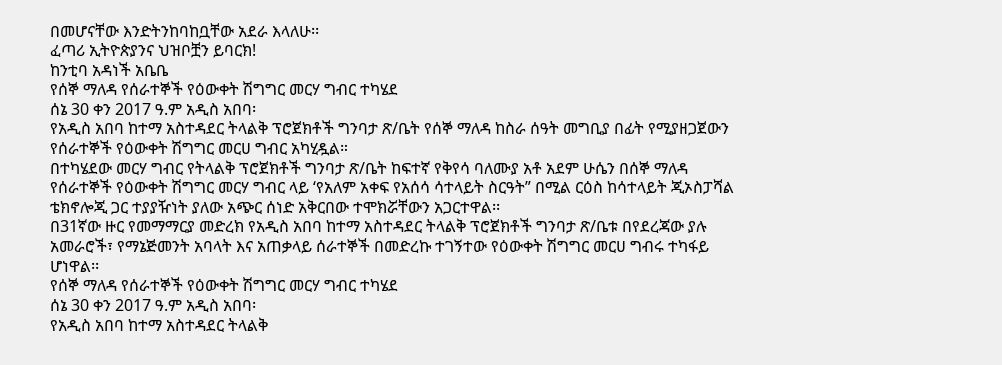በመሆናቸው እንድትንከባከቧቸው አደራ እላለሁ፡፡
ፈጣሪ ኢትዮጵያንና ህዝቦቿን ይባርክ!
ከንቲባ አዳነች አቤቤ
የሰኞ ማለዳ የሰራተኞች የዕውቀት ሽግግር መርሃ ግብር ተካሄደ
ሰኔ 30 ቀን 2017 ዓ.ም አዲስ አበባ፡
የአዲስ አበባ ከተማ አስተዳደር ትላልቅ ፕሮጀክቶች ግንባታ ጽ/ቤት የሰኞ ማለዳ ከስራ ሰዓት መግቢያ በፊት የሚያዘጋጀውን የሰራተኞች የዕውቀት ሽግግር መርሀ ግብር አካሂዷል።
በተካሄደው መርሃ ግብር የትላልቅ ፕሮጀክቶች ግንባታ ጽ/ቤት ከፍተኛ የቅየሳ ባለሙያ አቶ አደም ሁሴን በሰኞ ማለዳ የሰራተኞች የዕውቀት ሽግግር መርሃ ግብር ላይ ‘የአለም አቀፍ የአሰሳ ሳተላይት ስርዓት” በሚል ርዕስ ከሳተላይት ጂኦስፓሻል ቴክኖሎጂ ጋር ተያያዥነት ያለው አጭር ሰነድ አቅርበው ተሞክሯቸውን አጋርተዋል፡፡
በ31ኛው ዙር የመማማርያ መድረክ የአዲስ አበባ ከተማ አስተዳደር ትላልቅ ፕሮጀክቶች ግንባታ ጽ/ቤቱ በየደረጃው ያሉ አመራሮች፣ የማኔጅመንት አባላት እና አጠቃላይ ሰራተኞች በመድረኩ ተገኝተው የዕውቀት ሽግግር መርሀ ግብሩ ተካፋይ ሆነዋል፡፡
የሰኞ ማለዳ የሰራተኞች የዕውቀት ሽግግር መርሃ ግብር ተካሄደ
ሰኔ 30 ቀን 2017 ዓ.ም አዲስ አበባ፡
የአዲስ አበባ ከተማ አስተዳደር ትላልቅ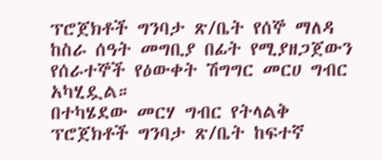ፕሮጀክቶች ግንባታ ጽ/ቤት የሰኞ ማለዳ ከስራ ሰዓት መግቢያ በፊት የሚያዘጋጀውን የሰራተኞች የዕውቀት ሽግግር መርሀ ግብር አካሂዷል።
በተካሄደው መርሃ ግብር የትላልቅ ፕሮጀክቶች ግንባታ ጽ/ቤት ከፍተኛ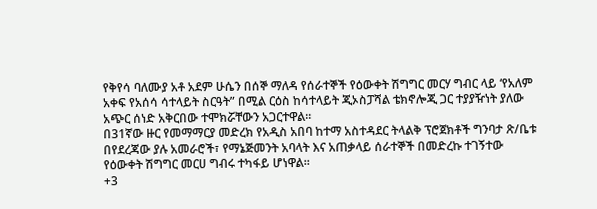የቅየሳ ባለሙያ አቶ አደም ሁሴን በሰኞ ማለዳ የሰራተኞች የዕውቀት ሽግግር መርሃ ግብር ላይ ‘የአለም አቀፍ የአሰሳ ሳተላይት ስርዓት” በሚል ርዕስ ከሳተላይት ጂኦስፓሻል ቴክኖሎጂ ጋር ተያያዥነት ያለው አጭር ሰነድ አቅርበው ተሞክሯቸውን አጋርተዋል፡፡
በ31ኛው ዙር የመማማርያ መድረክ የአዲስ አበባ ከተማ አስተዳደር ትላልቅ ፕሮጀክቶች ግንባታ ጽ/ቤቱ በየደረጃው ያሉ አመራሮች፣ የማኔጅመንት አባላት እና አጠቃላይ ሰራተኞች በመድረኩ ተገኝተው የዕውቀት ሽግግር መርሀ ግብሩ ተካፋይ ሆነዋል፡፡
+3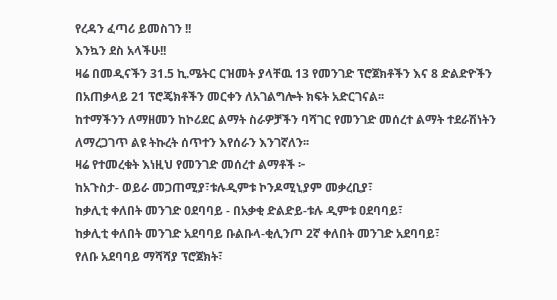የረዳን ፈጣሪ ይመስገን !!
እንኳን ደስ አላችሁ!!
ዛሬ በመዲናችን 31.5 ኪ.ሜትር ርዝመት ያላቸዉ 13 የመንገድ ፕሮጀክቶችን እና 8 ድልድዮችን በአጠቃላይ 21 ፕሮጄክቶችን መርቀን ለአገልግሎት ክፍት አድርገናል፡፡
ከተማችንን ለማዘመን ከኮሪደር ልማት ስራዎቻችን ባሻገር የመንገድ መሰረተ ልማት ተደራሽነትን ለማረጋገጥ ልዩ ትኩረት ሰጥተን እየሰራን እንገኛለን፡፡
ዛሬ የተመረቁት እነዚህ የመንገድ መሰረተ ልማቶች ፦
ከአጉስታ- ወይራ መጋጠሚያ፣ቱሉዲምቱ ኮንዶሚኒያም መቃረቢያ፣
ከቃሊቲ ቀለበት መንገድ ዐደባባይ - በአቃቂ ድልድይ-ቱሉ ዲምቱ ዐደባባይ፣
ከቃሊቲ ቀለበት መንገድ አደባባይ ቡልቡላ-ቂሊንጦ 2ኛ ቀለበት መንገድ አደባባይ፣
የለቡ አደባባይ ማሻሻያ ፕሮጀክት፣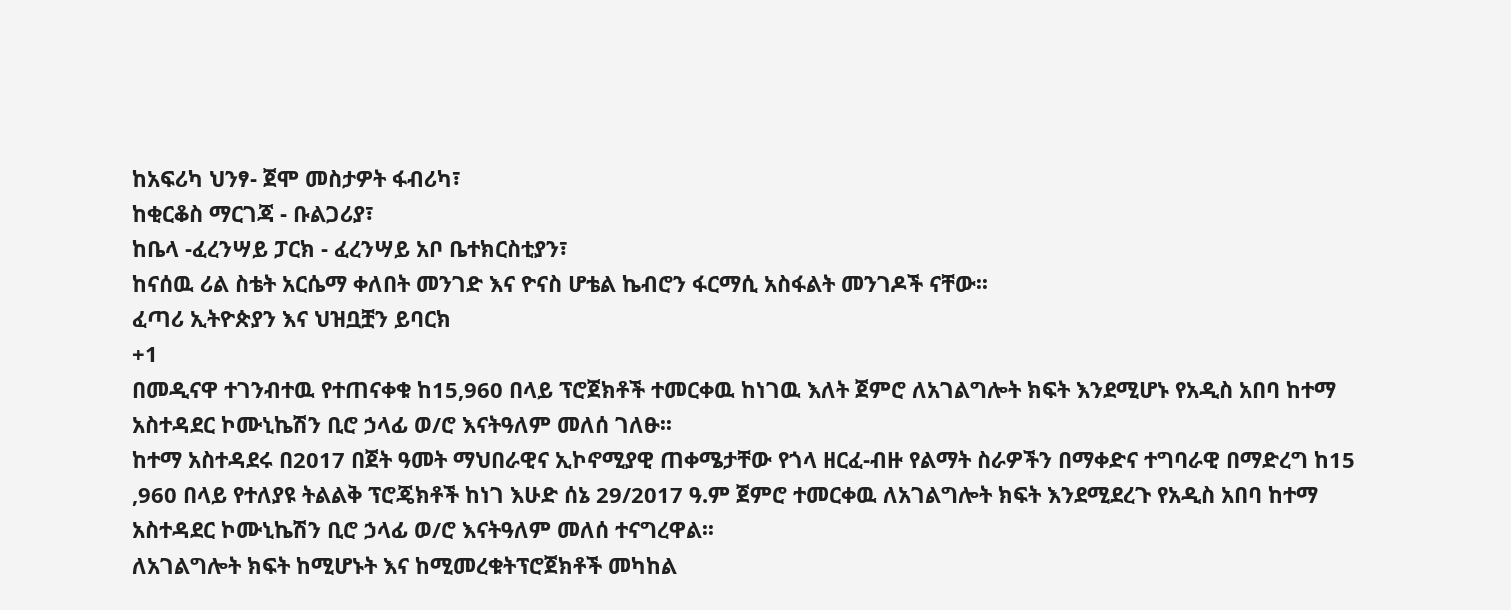ከአፍሪካ ህንፃ- ጀሞ መስታዎት ፋብሪካ፣
ከቂርቆስ ማርገጃ - ቡልጋሪያ፣
ከቤላ -ፈረንሣይ ፓርክ - ፈረንሣይ አቦ ቤተክርስቲያን፣
ከናሰዉ ሪል ስቴት አርሴማ ቀለበት መንገድ እና ዮናስ ሆቴል ኬብሮን ፋርማሲ አስፋልት መንገዶች ናቸው፡፡
ፈጣሪ ኢትዮጵያን እና ህዝቧቿን ይባርክ
+1
በመዲናዋ ተገንብተዉ የተጠናቀቁ ከ15,960 በላይ ፕሮጀክቶች ተመርቀዉ ከነገዉ እለት ጀምሮ ለአገልግሎት ክፍት እንደሚሆኑ የአዲስ አበባ ከተማ አስተዳደር ኮሙኒኬሽን ቢሮ ኃላፊ ወ/ሮ እናትዓለም መለሰ ገለፁ፡፡
ከተማ አስተዳደሩ በ2017 በጀት ዓመት ማህበራዊና ኢኮኖሚያዊ ጠቀሜታቸው የጎላ ዘርፈ-ብዙ የልማት ስራዎችን በማቀድና ተግባራዊ በማድረግ ከ15 ,960 በላይ የተለያዩ ትልልቅ ፕሮጄክቶች ከነገ እሁድ ሰኔ 29/2017 ዓ.ም ጀምሮ ተመርቀዉ ለአገልግሎት ክፍት እንደሚደረጉ የአዲስ አበባ ከተማ አስተዳደር ኮሙኒኬሽን ቢሮ ኃላፊ ወ/ሮ እናትዓለም መለሰ ተናግረዋል፡፡
ለአገልግሎት ክፍት ከሚሆኑት እና ከሚመረቁትፕሮጀክቶች መካከል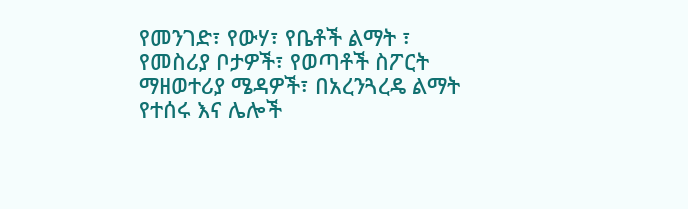የመንገድ፣ የውሃ፣ የቤቶች ልማት ፣ የመስሪያ ቦታዎች፣ የወጣቶች ስፖርት ማዘወተሪያ ሜዳዎች፣ በአረንጓረዴ ልማት የተሰሩ እና ሌሎች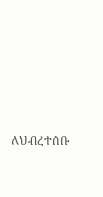ለህብረተሰቡ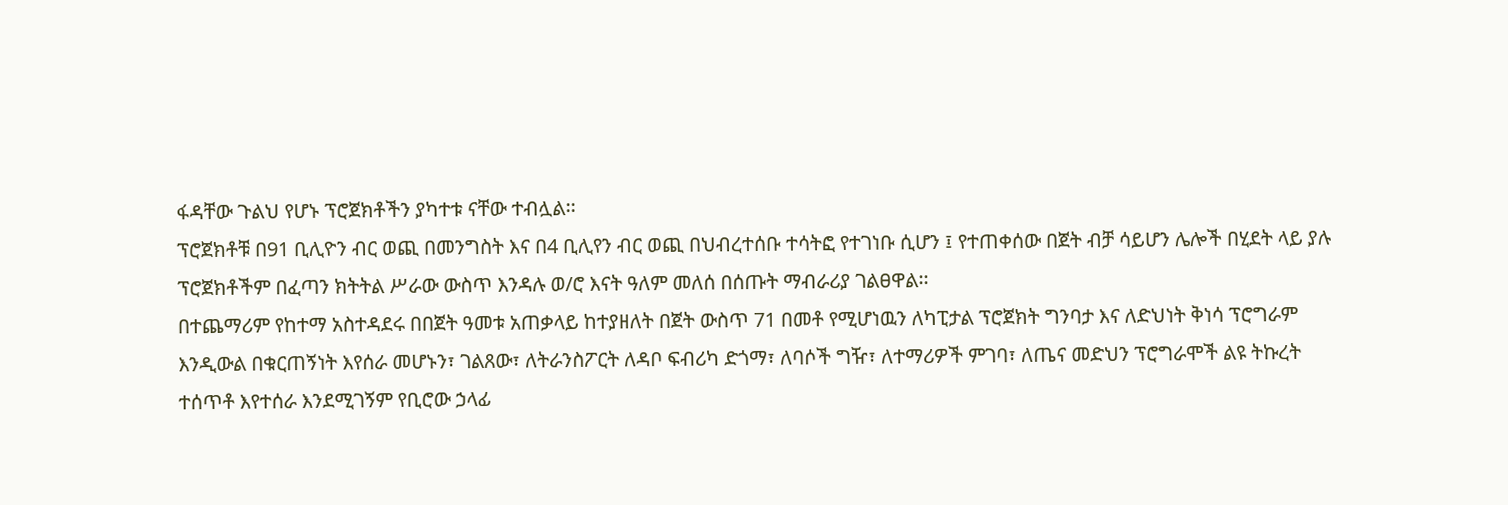ፋዳቸው ጉልህ የሆኑ ፕሮጀክቶችን ያካተቱ ናቸው ተብሏል፡፡
ፕሮጀክቶቹ በ91 ቢሊዮን ብር ወጪ በመንግስት እና በ4 ቢሊየን ብር ወጪ በህብረተሰቡ ተሳትፎ የተገነቡ ሲሆን ፤ የተጠቀሰው በጀት ብቻ ሳይሆን ሌሎች በሂደት ላይ ያሉ ፕሮጀክቶችም በፈጣን ክትትል ሥራው ውስጥ እንዳሉ ወ/ሮ እናት ዓለም መለሰ በሰጡት ማብራሪያ ገልፀዋል፡፡
በተጨማሪም የከተማ አስተዳደሩ በበጀት ዓመቱ አጠቃላይ ከተያዘለት በጀት ውስጥ 71 በመቶ የሚሆነዉን ለካፒታል ፕሮጀክት ግንባታ እና ለድህነት ቅነሳ ፕሮግራም እንዲውል በቁርጠኝነት እየሰራ መሆኑን፣ ገልጸው፣ ለትራንስፖርት ለዳቦ ፍብሪካ ድጎማ፣ ለባሶች ግዥ፣ ለተማሪዎች ምገባ፣ ለጤና መድህን ፕሮግራሞች ልዩ ትኩረት ተሰጥቶ እየተሰራ እንደሚገኝም የቢሮው ኃላፊ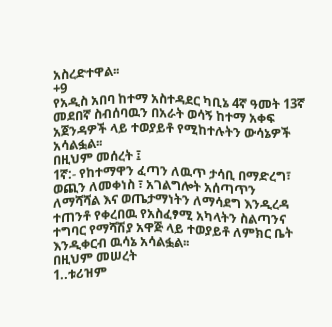አስረድተዋል፡፡
+9
የአዲስ አበባ ከተማ አስተዳደር ካቢኔ 4ኛ ዓመት 13ኛ መደበኛ ስብሰባዉን በአራት ወሳኝ ከተማ አቀፍ አጀንዳዎች ላይ ተወያይቶ የሚከተሉትን ውሳኔዎች አሳልፏል፡፡
በዚህም መሰረት ፤
1ኛ:- የከተማዋን ፈጣን ለዉጥ ታሳቢ በማድረግ፣ ወጪን ለመቀነስ ፣ አገልግሎት አሰጣጥን ለማሻሻል እና ወጤታማነትን ለማሳደግ እንዲረዳ ተጠንቶ የቀረበዉ የአስፈፃሚ አካላትን ስልጣንና ተግባር የማሻሽያ አዋጅ ላይ ተወያይቶ ለምክር ቤት እንዲቀርብ ዉሳኔ አሳልፏል፡፡
በዚህም መሠረት
1..ቱሪዝም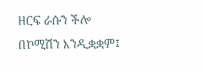ዘርፍ ራሱን ችሎ በኮሚሽን እንዲቋቋም፤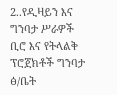2..የዲዛይን እና ግንባታ ሥራዎች ቢሮ እና የትላልቅ ፕሮጀክቶች ግንባታ ፅ/ቤት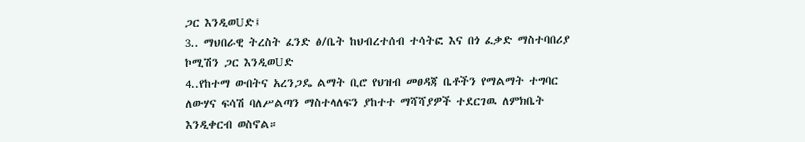ጋር እንዲወUድ፤
3.. ማህበራዊ ትረስት ፈንድ ፅ/ቤት ከህብረተሰብ ተሳትፎ እና በጎ ፈቃድ ማስተባበሪያ ኮሚሽን ጋር እንዲወUድ
4..የከተማ ውበትና አረንጋዴ ልማት ቢሮ የህዝብ መፀዳጃ ቤቶችን የማልማት ተግባር ለውሃና ፍሳሽ ባለሥልጣን ማስተላለፍን ያከተተ ማሻሻያዎች ተደርገዉ ለምክቤት እንዲቀርብ ወስኖል።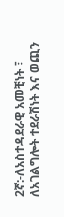2ኛ:-ለአስተዳደራዊ አመቺነት ፣ ለአገልግሎት ተደራሽነት እና ወጪን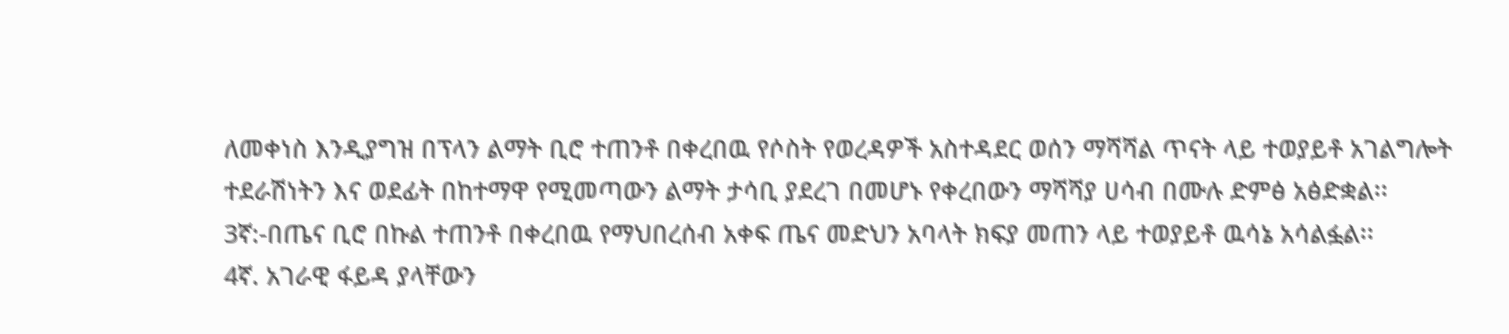ለመቀነስ እንዲያግዝ በፕላን ልማት ቢሮ ተጠንቶ በቀረበዉ የሶስት የወረዳዎች አስተዳደር ወሰን ማሻሻል ጥናት ላይ ተወያይቶ አገልግሎት ተደራሽነትን እና ወደፊት በከተማዋ የሚመጣውን ልማት ታሳቢ ያደረገ በመሆኑ የቀረበውን ማሻሻያ ሀሳብ በሙሉ ድምፅ አፅድቋል፡፡
3ኛ:-በጤና ቢሮ በኩል ተጠንቶ በቀረበዉ የማህበረሰብ አቀፍ ጤና መድህን አባላት ክፍያ መጠን ላይ ተወያይቶ ዉሳኔ አሳልፏል፡፡
4ኛ. አገራዊ ፋይዳ ያላቸውን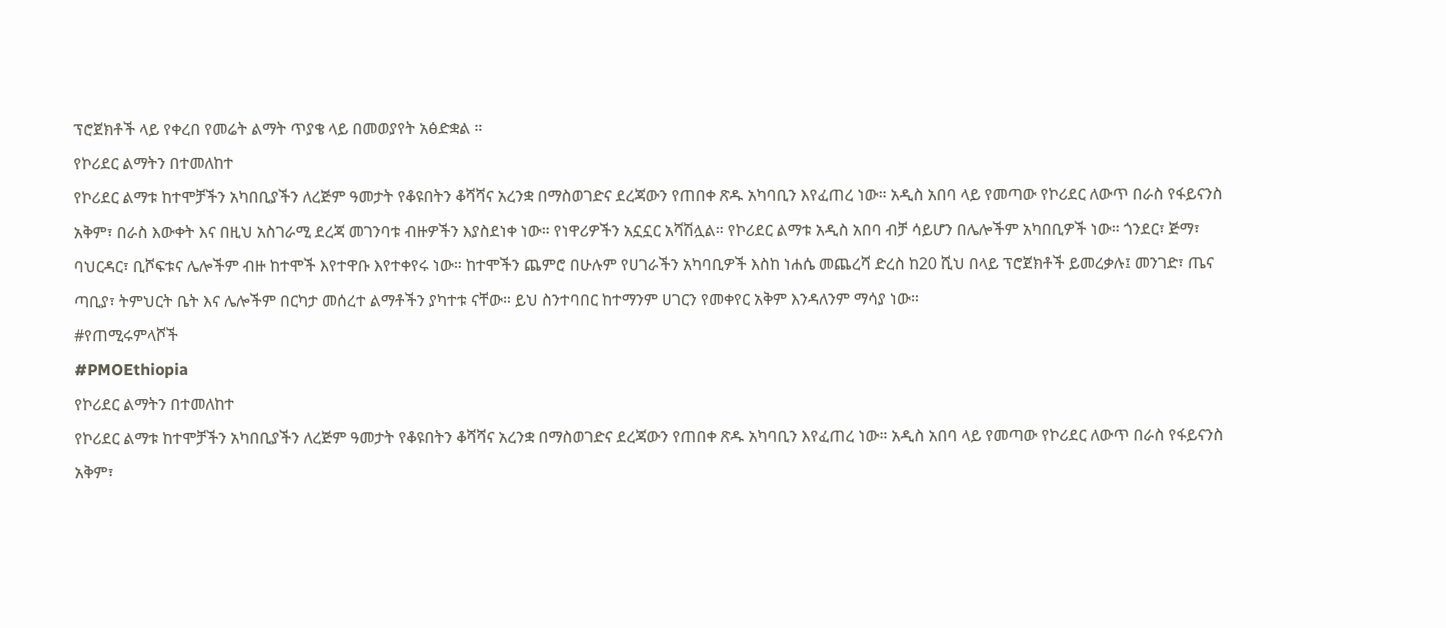ፕሮጀክቶች ላይ የቀረበ የመሬት ልማት ጥያቄ ላይ በመወያየት አፅድቋል ።
የኮሪደር ልማትን በተመለከተ
የኮሪደር ልማቱ ከተሞቻችን አካበቢያችን ለረጅም ዓመታት የቆዩበትን ቆሻሻና አረንቋ በማስወገድና ደረጃውን የጠበቀ ጽዱ አካባቢን እየፈጠረ ነው። አዲስ አበባ ላይ የመጣው የኮሪደር ለውጥ በራስ የፋይናንስ አቅም፣ በራስ እውቀት እና በዚህ አስገራሚ ደረጃ መገንባቱ ብዙዎችን እያስደነቀ ነው። የነዋሪዎችን አኗኗር አሻሽሏል። የኮሪደር ልማቱ አዲስ አበባ ብቻ ሳይሆን በሌሎችም አካበቢዎች ነው። ጎንደር፣ ጅማ፣ ባህርዳር፣ ቢሾፍቱና ሌሎችም ብዙ ከተሞች እየተዋቡ እየተቀየሩ ነው። ከተሞችን ጨምሮ በሁሉም የሀገራችን አካባቢዎች እስከ ነሐሴ መጨረሻ ድረስ ከ20 ሺህ በላይ ፕሮጀክቶች ይመረቃሉ፤ መንገድ፣ ጤና ጣቢያ፣ ትምህርት ቤት እና ሌሎችም በርካታ መሰረተ ልማቶችን ያካተቱ ናቸው። ይህ ስንተባበር ከተማንም ሀገርን የመቀየር አቅም እንዳለንም ማሳያ ነው።
#የጠሚሩምላሾች
#PMOEthiopia
የኮሪደር ልማትን በተመለከተ
የኮሪደር ልማቱ ከተሞቻችን አካበቢያችን ለረጅም ዓመታት የቆዩበትን ቆሻሻና አረንቋ በማስወገድና ደረጃውን የጠበቀ ጽዱ አካባቢን እየፈጠረ ነው። አዲስ አበባ ላይ የመጣው የኮሪደር ለውጥ በራስ የፋይናንስ አቅም፣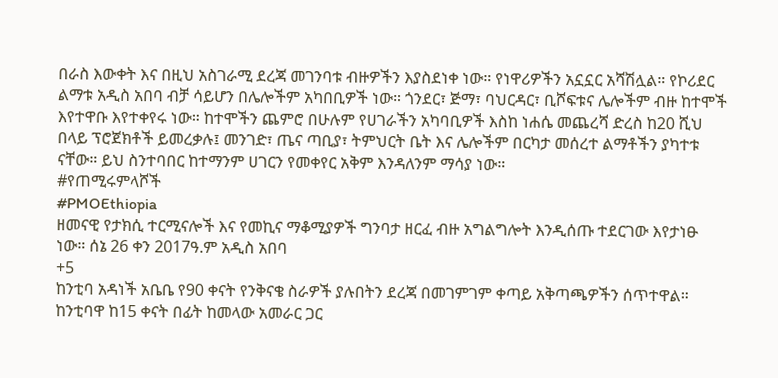በራስ እውቀት እና በዚህ አስገራሚ ደረጃ መገንባቱ ብዙዎችን እያስደነቀ ነው። የነዋሪዎችን አኗኗር አሻሽሏል። የኮሪደር ልማቱ አዲስ አበባ ብቻ ሳይሆን በሌሎችም አካበቢዎች ነው። ጎንደር፣ ጅማ፣ ባህርዳር፣ ቢሾፍቱና ሌሎችም ብዙ ከተሞች እየተዋቡ እየተቀየሩ ነው። ከተሞችን ጨምሮ በሁሉም የሀገራችን አካባቢዎች እስከ ነሐሴ መጨረሻ ድረስ ከ20 ሺህ በላይ ፕሮጀክቶች ይመረቃሉ፤ መንገድ፣ ጤና ጣቢያ፣ ትምህርት ቤት እና ሌሎችም በርካታ መሰረተ ልማቶችን ያካተቱ ናቸው። ይህ ስንተባበር ከተማንም ሀገርን የመቀየር አቅም እንዳለንም ማሳያ ነው።
#የጠሚሩምላሾች
#PMOEthiopia
ዘመናዊ የታክሲ ተርሚናሎች እና የመኪና ማቆሚያዎች ግንባታ ዘርፈ ብዙ አግልግሎት እንዲሰጡ ተደርገው እየታነፁ ነው። ሰኔ 26 ቀን 2017ዓ.ም አዲስ አበባ
+5
ከንቲባ አዳነች አቤቤ የ90 ቀናት የንቅናቄ ስራዎች ያሉበትን ደረጃ በመገምገም ቀጣይ አቅጣጫዎችን ሰጥተዋል።
ከንቲባዋ ከ15 ቀናት በፊት ከመላው አመራር ጋር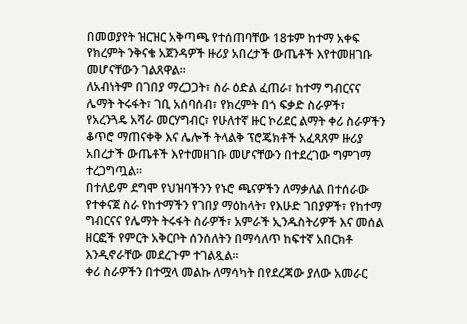በመወያየት ዝርዝር አቅጣጫ የተሰጠባቸው 18ቱም ከተማ አቀፍ የክረምት ንቅናቄ አጀንዳዎች ዙሪያ አበረታች ውጤቶች እየተመዘገቡ መሆናቸውን ገልጸዋል።
ለአብነትም በገበያ ማረጋጋት፣ ስራ ዕድል ፈጠራ፣ ከተማ ግብርናና ሌማት ትሩፋት፣ ገቢ አሰባሰብ፣ የክረምት በጎ ፍቃድ ስራዎች፣ የአረንጓዴ አሻራ መርሃግብር፣ የሁለተኛ ዙር ኮሪደር ልማት ቀሪ ስራዎችን ቆጥሮ ማጠናቀቅ እና ሌሎች ትላልቅ ፕሮጄክቶች አፈጻጸም ዙሪያ አበረታች ውጤቶች እየተመዘገቡ መሆናቸውን በተደረገው ግምገማ ተረጋግጧል።
በተለይም ደግሞ የህዝባችንን የኑሮ ጫናዎችን ለማቃለል በተሰራው የተቀናጀ ስራ የከተማችን የገበያ ማዕከላት፣ የእሁድ ገበያዎች፣ የከተማ ግብርናና የሌማት ትሩፋት ስራዎች፣ አምራች ኢንዱስትሪዎች እና መሰል ዘርፎች የምርት አቅርቦት ሰንሰለትን በማሳለጥ ከፍተኛ አበርክቶ እንዲኖራቸው መደረጉም ተገልጿል።
ቀሪ ስራዎችን በተሟላ መልኩ ለማሳካት በየደረጃው ያለው አመራር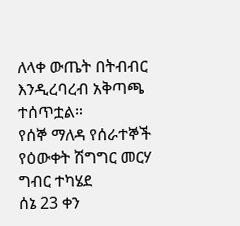ለላቀ ውጤት በትብብር እንዲረባረብ አቅጣጫ ተሰጥቷል።
የሰኞ ማለዳ የሰራተኞች የዕውቀት ሽግግር መርሃ ግብር ተካሄደ
ሰኔ 23 ቀን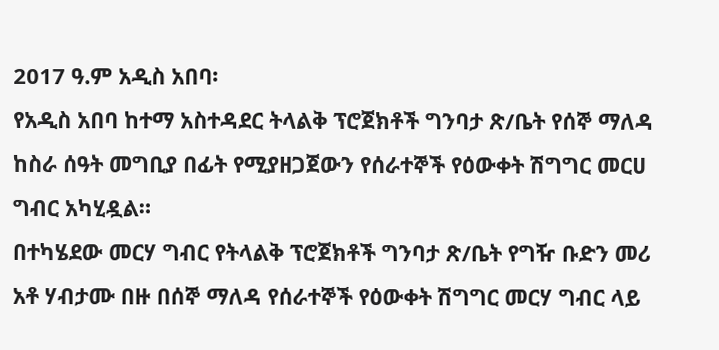2017 ዓ.ም አዲስ አበባ፡
የአዲስ አበባ ከተማ አስተዳደር ትላልቅ ፕሮጀክቶች ግንባታ ጽ/ቤት የሰኞ ማለዳ ከስራ ሰዓት መግቢያ በፊት የሚያዘጋጀውን የሰራተኞች የዕውቀት ሽግግር መርሀ ግብር አካሂዷል።
በተካሄደው መርሃ ግብር የትላልቅ ፕሮጀክቶች ግንባታ ጽ/ቤት የግዥ ቡድን መሪ አቶ ሃብታሙ በዙ በሰኞ ማለዳ የሰራተኞች የዕውቀት ሽግግር መርሃ ግብር ላይ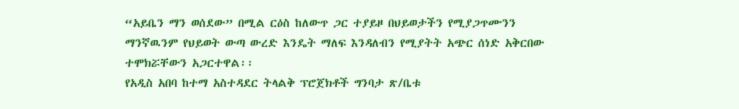“አይቤን ማን ወሰደው” በሚል ርዕስ ከለውጥ ጋር ተያይዞ በህይወታችን የሚያጋጥሙንን ማንኛዉንም የህይወት ውጣ ውረድ እንዴት ማለፍ እንዳለብን የሚያትት አጭር ሰነድ አቅርበው ተሞክሯቸውን አጋርተዋል፡፡
የአዲስ አበባ ከተማ አስተዳደር ትላልቅ ፕሮጀክቶች ግንባታ ጽ/ቤቱ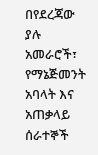በየደረጃው ያሉ አመራሮች፣ የማኔጅመንት አባላት እና አጠቃላይ ሰራተኞች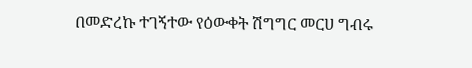በመድረኩ ተገኝተው የዕውቀት ሽግግር መርሀ ግብሩ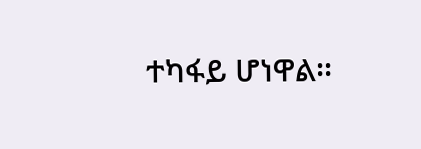ተካፋይ ሆነዋል፡፡